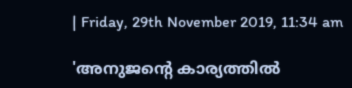| Friday, 29th November 2019, 11:34 am

'അനുജന്റെ കാര്യത്തില്‍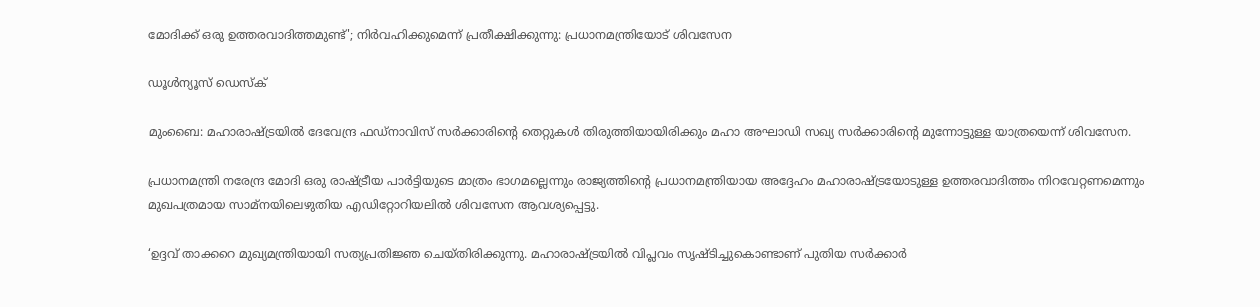മോദിക്ക് ഒരു ഉത്തരവാദിത്തമുണ്ട്'; നിര്‍വഹിക്കുമെന്ന് പ്രതീക്ഷിക്കുന്നു: പ്രധാനമന്ത്രിയോട് ശിവസേന

ഡൂള്‍ന്യൂസ് ഡെസ്‌ക്

മുംബൈ: മഹാരാഷ്ട്രയില്‍ ദേവേന്ദ്ര ഫഡ്‌നാവിസ് സര്‍ക്കാരിന്റെ തെറ്റുകള്‍ തിരുത്തിയായിരിക്കും മഹാ അഘാഡി സഖ്യ സര്‍ക്കാരിന്റെ മുന്നോട്ടുള്ള യാത്രയെന്ന് ശിവസേന.

പ്രധാനമന്ത്രി നരേന്ദ്ര മോദി ഒരു രാഷ്ട്രീയ പാര്‍ട്ടിയുടെ മാത്രം ഭാഗമല്ലെന്നും രാജ്യത്തിന്റെ പ്രധാനമന്ത്രിയായ അദ്ദേഹം മഹാരാഷ്ട്രയോടുള്ള ഉത്തരവാദിത്തം നിറവേറ്റണമെന്നും മുഖപത്രമായ സാമ്‌നയിലെഴുതിയ എഡിറ്റോറിയലില്‍ ശിവസേന ആവശ്യപ്പെട്ടു.

‘ഉദ്ദവ് താക്കറെ മുഖ്യമന്ത്രിയായി സത്യപ്രതിജ്ഞ ചെയ്തിരിക്കുന്നു. മഹാരാഷ്ട്രയില്‍ വിപ്ലവം സൃഷ്ടിച്ചുകൊണ്ടാണ് പുതിയ സര്‍ക്കാര്‍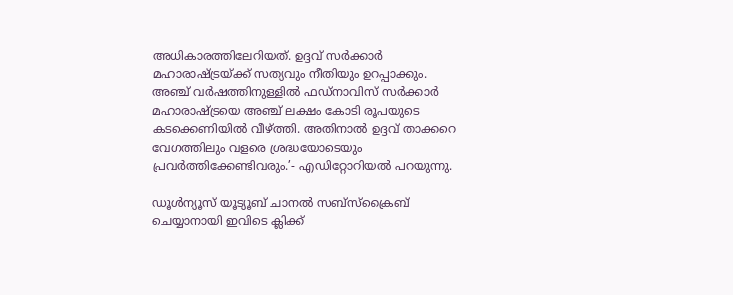അധികാരത്തിലേറിയത്. ഉദ്ദവ് സര്‍ക്കാര്‍ മഹാരാഷ്ട്രയ്ക്ക് സത്യവും നീതിയും ഉറപ്പാക്കും. അഞ്ച് വര്‍ഷത്തിനുള്ളില്‍ ഫഡ്നാവിസ് സര്‍ക്കാര്‍ മഹാരാഷ്ട്രയെ അഞ്ച് ലക്ഷം കോടി രൂപയുടെ കടക്കെണിയില്‍ വീഴ്ത്തി. അതിനാല്‍ ഉദ്ദവ് താക്കറെ വേഗത്തിലും വളരെ ശ്രദ്ധയോടെയും പ്രവര്‍ത്തിക്കേണ്ടിവരും.’- എഡിറ്റോറിയല്‍ പറയുന്നു.

ഡൂൾന്യൂസ് യൂട്യൂബ് ചാനൽ സബ്സ്ക്രൈബ് ചെയ്യാനായി ഇവിടെ ക്ലിക്ക്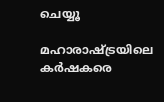ചെയ്യൂ

മഹാരാഷ്ട്രയിലെ കര്‍ഷകരെ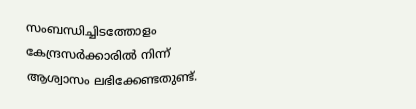സംബന്ധിച്ചിടത്തോളം കേന്ദ്രസര്‍ക്കാരില്‍ നിന്ന് ആശ്വാസം ലഭിക്കേണ്ടതുണ്ട്.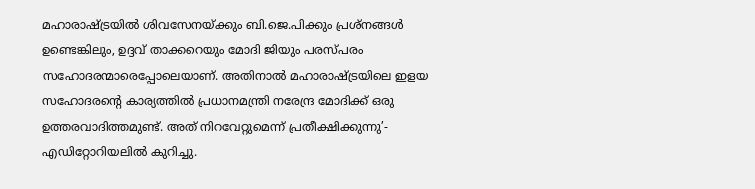മഹാരാഷ്ട്രയില്‍ ശിവസേനയ്ക്കും ബി.ജെ.പിക്കും പ്രശ്‌നങ്ങള്‍ ഉണ്ടെങ്കിലും, ഉദ്ദവ് താക്കറെയും മോദി ജിയും പരസ്പരം സഹോദരന്മാരെപ്പോലെയാണ്. അതിനാല്‍ മഹാരാഷ്ട്രയിലെ ഇളയ സഹോദരന്റെ കാര്യത്തില്‍ പ്രധാനമന്ത്രി നരേന്ദ്ര മോദിക്ക് ഒരു ഉത്തരവാദിത്തമുണ്ട്. അത് നിറവേറ്റുമെന്ന് പ്രതീക്ഷിക്കുന്നു’- എഡിറ്റോറിയലില്‍ കുറിച്ചു.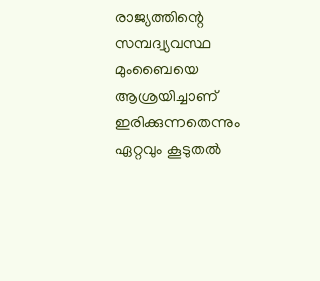രാജ്യത്തിന്റെ സമ്പദ്വ്യവസ്ഥ മുംബൈയെ ആശ്രയിച്ചാണ് ഇരിക്കുന്നതെന്നും ഏറ്റവും കൂടുതല്‍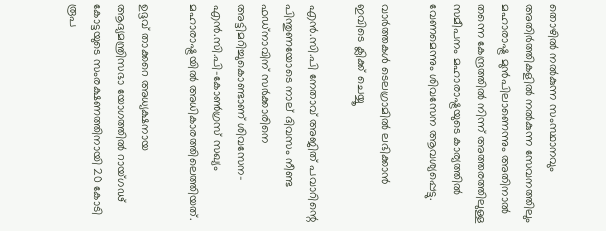തൊഴില്‍ നല്‍കുന്ന സംസ്ഥാനവും അതിര്‍ത്തികളില്‍ നല്‍കുന്ന സേവനത്തിലും മഹാരാഷ്ട്ര മുന്‍പിലാണെന്നും അതിനാല്‍ തന്നെ കേന്ദ്രത്തില്‍ നിന്ന് അത്തരത്തിലുള്ള സമീപനം മഹാരാഷ്ട്രയുടെ കാര്യത്തില്‍ വേണമെന്നും ശിവസേന ആവശ്യപ്പെട്ടു.

വാര്‍ത്തകള്‍ ടെലഗ്രാമില്‍ ലഭിക്കാന്‍ ഇവിടെ ക്ലിക്ക് ചെയ്യൂ

എന്‍.സി.പി നേതാവ് അജിത് പവാറിന്റെ പിന്തുണയോടെ നാല് ദിവസം നീണ്ട ഫഡ്‌നാവിന് സര്‍ക്കാരിനെ അട്ടിമറിച്ചുകൊണ്ടാണ് ശിവസേന-എന്‍.സി.പി-കോണ്‍ഗ്രസ് സഖ്യം മഹാരാഷ്ട്രയില്‍ അധികാരത്തിലെത്തിയത്.

ഉദ്ദവ് താക്കറെ അധ്യക്ഷനായ ആദ്യമന്ത്രിസഭാ യോഗത്തില്‍ റായ്ഗഢ് കോട്ടയുടെ സംരക്ഷണത്തിനായി 20 കോടി രൂപ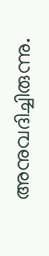അനുവദിച്ചിരുന്നു.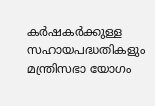കര്‍ഷകര്‍ക്കുള്ള സഹായപദ്ധതികളും മന്ത്രിസഭാ യോഗം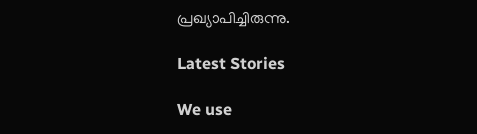പ്രഖ്യാപിച്ചിരുന്നു.

Latest Stories

We use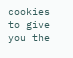cookies to give you the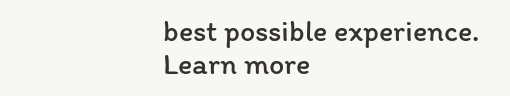best possible experience. Learn more